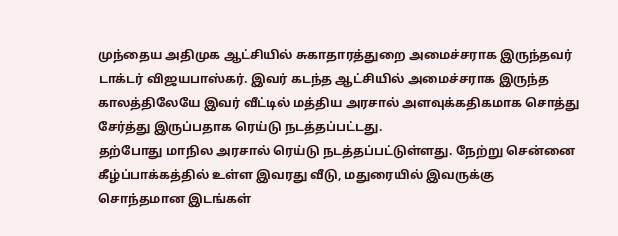முந்தைய அதிமுக ஆட்சியில் சுகாதாரத்துறை அமைச்சராக இருந்தவர் டாக்டர் விஜயபாஸ்கர். இவர் கடந்த ஆட்சியில் அமைச்சராக இருந்த காலத்திலேயே இவர் வீட்டில் மத்திய அரசால் அளவுக்கதிகமாக சொத்து சேர்த்து இருப்பதாக ரெய்டு நடத்தப்பட்டது.
தற்போது மாநில அரசால் ரெய்டு நடத்தப்பட்டுள்ளது. நேற்று சென்னை கீழ்ப்பாக்கத்தில் உள்ள இவரது வீடு, மதுரையில் இவருக்கு சொந்தமான இடங்கள்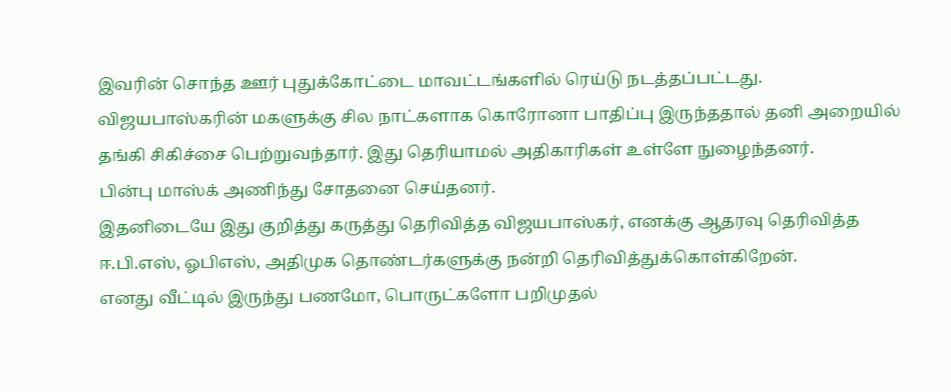இவரின் சொந்த ஊர் புதுக்கோட்டை மாவட்டங்களில் ரெய்டு நடத்தப்பட்டது.
விஜயபாஸ்கரின் மகளுக்கு சில நாட்களாக கொரோனா பாதிப்பு இருந்ததால் தனி அறையில் தங்கி சிகிச்சை பெற்றுவந்தார். இது தெரியாமல் அதிகாரிகள் உள்ளே நுழைந்தனர்.
பின்பு மாஸ்க் அணிந்து சோதனை செய்தனர்.
இதனிடையே இது குறித்து கருத்து தெரிவித்த விஜயபாஸ்கர், எனக்கு ஆதரவு தெரிவித்த ஈ.பி.எஸ், ஓபிஎஸ், அதிமுக தொண்டர்களுக்கு நன்றி தெரிவித்துக்கொள்கிறேன்.
எனது வீட்டில் இருந்து பணமோ, பொருட்களோ பறிமுதல்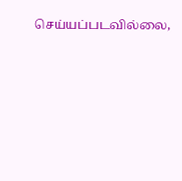செய்யப்படவில்லை,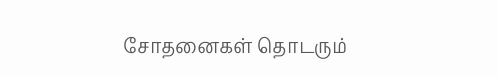சோதனைகள் தொடரும்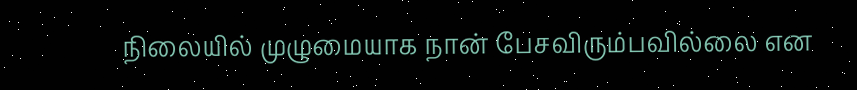நிலையில் முழுமையாக நான் பேசவிரும்பவில்லை என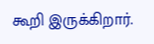கூறி இருக்கிறார்.